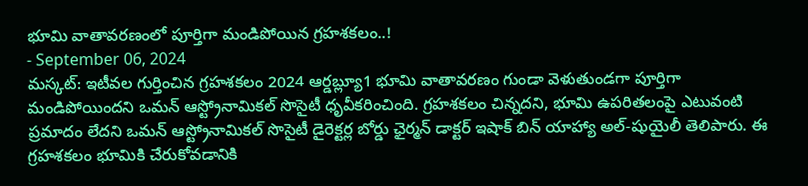భూమి వాతావరణంలో పూర్తిగా మండిపోయిన గ్రహశకలం..!
- September 06, 2024
మస్కట్: ఇటీవల గుర్తించిన గ్రహశకలం 2024 ఆర్డబ్ల్యూ1 భూమి వాతావరణం గుండా వెళుతుండగా పూర్తిగా మండిపోయిందని ఒమన్ ఆస్ట్రోనామికల్ సొసైటీ ధృవీకరించింది. గ్రహశకలం చిన్నదని, భూమి ఉపరితలంపై ఎటువంటి ప్రమాదం లేదని ఒమన్ ఆస్ట్రోనామికల్ సొసైటీ డైరెక్టర్ల బోర్డు ఛైర్మన్ డాక్టర్ ఇషాక్ బిన్ యాహ్యా అల్-షుయైలీ తెలిపారు. ఈ గ్రహశకలం భూమికి చేరుకోవడానికి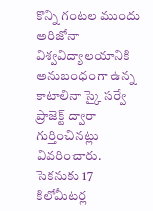కొన్ని గంటల ముందు అరిజోనా విశ్వవిద్యాలయానికి అనుబంధంగా ఉన్న కాటాలినా స్కై సర్వే ప్రాజెక్ట్ ద్వారా గుర్తించినట్లు వివరించారు. సెకనుకు 17 కిలోమీటర్ల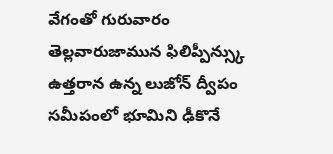వేగంతో గురువారం తెల్లవారుజామున ఫిలిప్పీన్స్కు ఉత్తరాన ఉన్న లుజోన్ ద్వీపం సమీపంలో భూమిని ఢీకొనే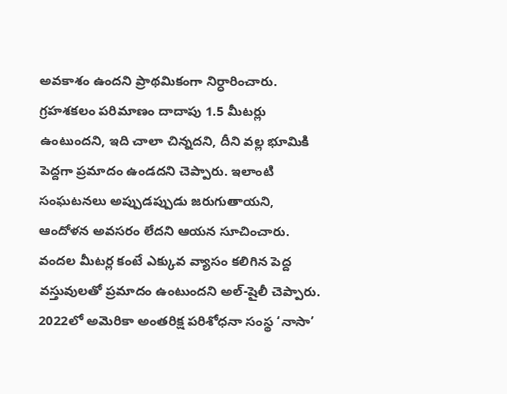అవకాశం ఉందని ప్రాథమికంగా నిర్ధారించారు. గ్రహశకలం పరిమాణం దాదాపు 1.5 మీటర్లు ఉంటుందని, ఇది చాలా చిన్నదని, దీని వల్ల భూమికి పెద్దగా ప్రమాదం ఉండదని చెప్పారు. ఇలాంటి సంఘటనలు అప్పుడప్పుడు జరుగుతాయని, ఆందోళన అవసరం లేదని ఆయన సూచించారు. వందల మీటర్ల కంటే ఎక్కువ వ్యాసం కలిగిన పెద్ద వస్తువులతో ప్రమాదం ఉంటుందని అల్-షైలీ చెప్పారు. 2022లో అమెరికా అంతరిక్ష పరిశోధనా సంస్థ ‘నాసా’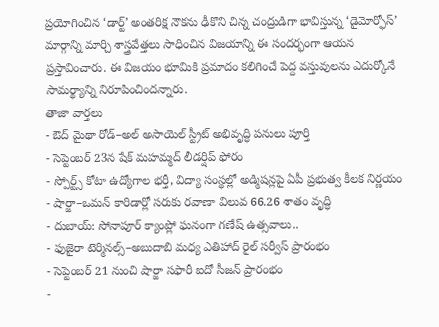ప్రయోగించిన ‘డార్ట్’ అంతరిక్ష నౌకను ఢీకొని చిన్న చంద్రుడిగా భావిస్తున్న ‘డైమోర్ఫోస్’ మార్గాన్ని మార్చి శాస్త్రవేత్తలు సాధించిన విజయాన్ని ఈ సందర్భంగా ఆయన ప్రస్తావించారు. ఈ విజయం భూమికి ప్రమాదం కలిగించే పెద్ద వస్తువులను ఎదుర్కోనే సామర్థ్యాన్ని నిరూపించిందన్నారు.
తాజా వార్తలు
- ఔద్ మైథా రోడ్–అల్ అసాయెల్ స్ట్రీట్ అభివృద్ధి పనులు పూర్తి
- సెప్టెంబర్ 23న షేక్ మహమ్మద్ లీడర్షిప్ ఫోరం
- స్పోర్ట్స్ కోటా ఉద్యోగాల భర్తీ, విద్యా సంస్థల్లో అడ్మిషన్లపై ఏపీ ప్రభుత్వ కీలక నిర్ణయం
- షార్జా–ఒమన్ కారిడార్లో సరుకు రవాణా విలువ 66.26 శాతం వృద్ధి
- దుబాయ్: సోనాపూర్ క్యాంప్లో ఘనంగా గణేష్ ఉత్సవాలు..
- ఫుజైరా టెర్మినల్స్–అబుదాబి మధ్య ఎతిహాద్ రైల్ సర్వీస్ ప్రారంభం
- సెప్టెంబర్ 21 నుంచి షార్జా సఫారీ ఐదో సీజన్ ప్రారంభం
-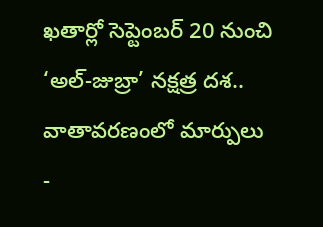ఖతార్లో సెప్టెంబర్ 20 నుంచి ‘అల్-జుబ్రా’ నక్షత్ర దశ.. వాతావరణంలో మార్పులు
-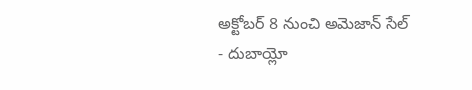అక్టోబర్ 8 నుంచి అమెజాన్ సేల్
- దుబాయ్లో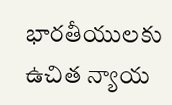భారతీయులకు ఉచిత న్యాయ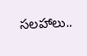సలహాలు..